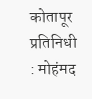कोतापूर प्रतिनिधी : मोहंमद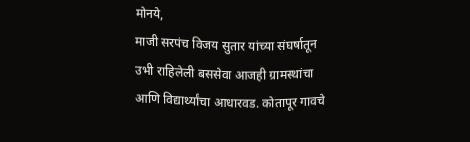मोनये,
माजी सरपंच विजय सुतार यांच्या संघर्षातून उभी राहिलेली बससेवा आजही ग्रामस्थांचा आणि विद्यार्थ्यांचा आधारवड. कोतापूर गावचे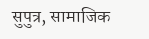सुपुत्र, सामाजिक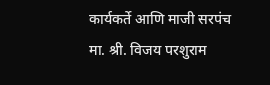कार्यकर्ते आणि माजी सरपंच मा. श्री. विजय परशुराम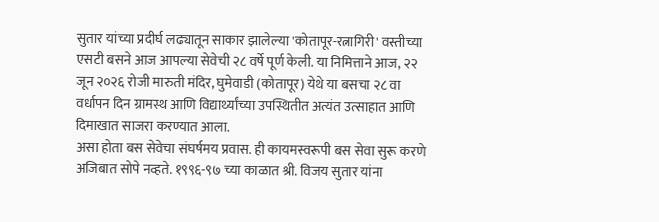सुतार यांच्या प्रदीर्घ लढ्यातून साकार झालेल्या 'कोतापूर-रत्नागिरी' वस्तीच्या एसटी बसने आज आपल्या सेवेची २८ वर्षे पूर्ण केली. या निमित्ताने आज, २२ जून २०२६ रोजी मारुती मंदिर, घुमेवाडी (कोतापूर) येथे या बसचा २८ वा वर्धापन दिन ग्रामस्थ आणि विद्यार्थ्यांच्या उपस्थितीत अत्यंत उत्साहात आणि दिमाखात साजरा करण्यात आला.
असा होता बस सेवेचा संघर्षमय प्रवास. ही कायमस्वरूपी बस सेवा सुरू करणे अजिबात सोपे नव्हते. १९९६-९७ च्या काळात श्री. विजय सुतार यांना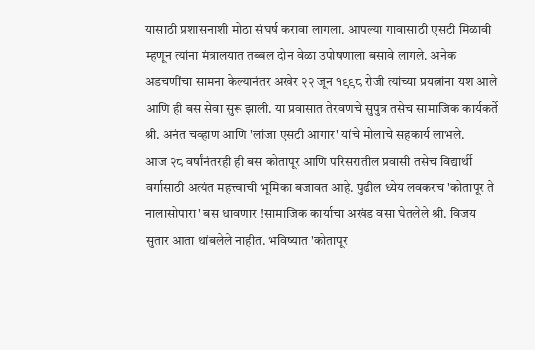यासाठी प्रशासनाशी मोठा संघर्ष करावा लागला. आपल्या गावासाठी एसटी मिळावी म्हणून त्यांना मंत्रालयात तब्बल दोन वेळा उपोषणाला बसावे लागले. अनेक अडचणींचा सामना केल्यानंतर अखेर २२ जून १९९८ रोजी त्यांच्या प्रयत्नांना यश आले आणि ही बस सेवा सुरू झाली. या प्रवासात तेरवणचे सुपुत्र तसेच सामाजिक कार्यकर्ते श्री. अनंत चव्हाण आणि 'लांजा एसटी आगार' यांचे मोलाचे सहकार्य लाभले.
आज २८ वर्षांनंतरही ही बस कोतापूर आणि परिसरातील प्रवासी तसेच विद्यार्थी वर्गासाठी अत्यंत महत्त्वाची भूमिका बजावत आहे. पुढील ध्येय लवकरच 'कोतापूर ते नालासोपारा' बस धावणार !सामाजिक कार्याचा अखंड वसा घेतलेले श्री. विजय सुतार आता थांबलेले नाहीत. भविष्यात 'कोतापूर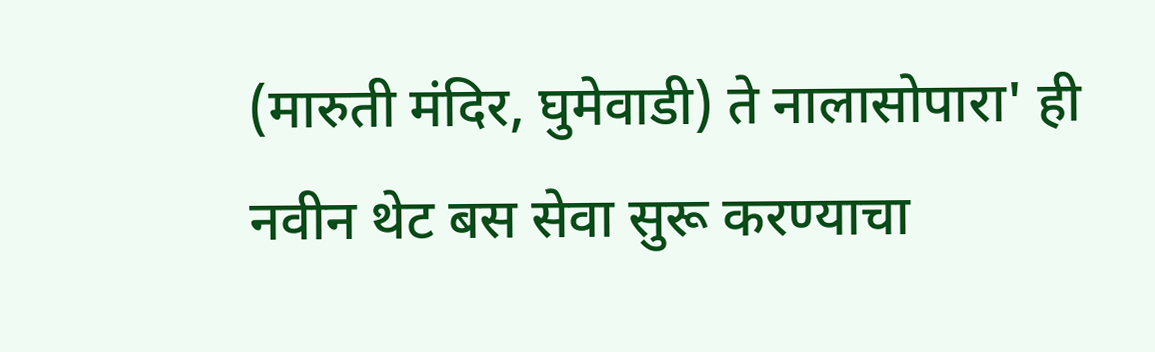(मारुती मंदिर, घुमेवाडी) ते नालासोपारा' ही नवीन थेट बस सेवा सुरू करण्याचा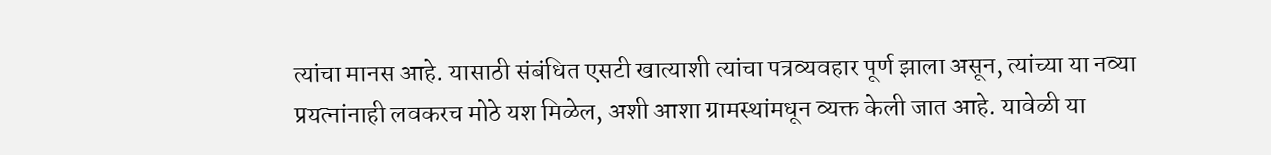त्यांचा मानस आहे. यासाठी संबंधित एसटी खात्याशी त्यांचा पत्रव्यवहार पूर्ण झाला असून, त्यांच्या या नव्या प्रयत्नांनाही लवकरच मोठे यश मिळेल, अशी आशा ग्रामस्थांमधून व्यक्त केली जात आहे. यावेळी या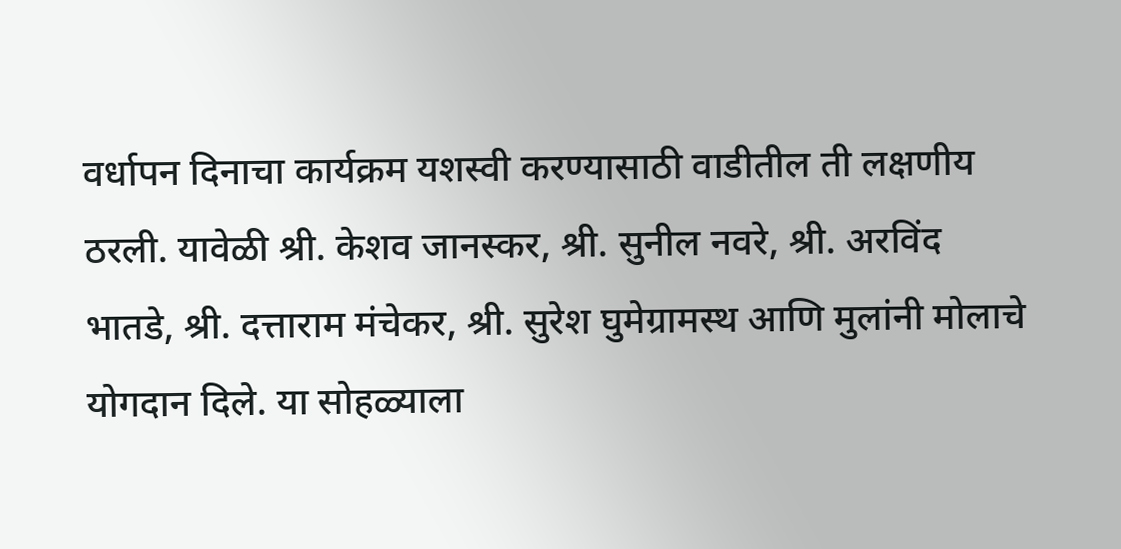वर्धापन दिनाचा कार्यक्रम यशस्वी करण्यासाठी वाडीतील ती लक्षणीय ठरली. यावेळी श्री. केशव जानस्कर, श्री. सुनील नवरे, श्री. अरविंद भातडे, श्री. दत्ताराम मंचेकर, श्री. सुरेश घुमेग्रामस्थ आणि मुलांनी मोलाचे योगदान दिले. या सोहळ्याला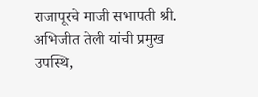राजापूरचे माजी सभापती श्री. अभिजीत तेली यांची प्रमुख उपस्थि,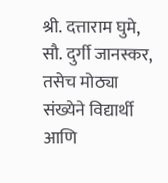श्री. दत्ताराम घुमे, सौ. दुर्गी जानस्कर, तसेच मोठ्या संख्येने विद्यार्थी आणि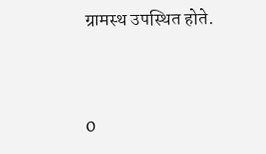ग्रामस्थ उपस्थित होते.


0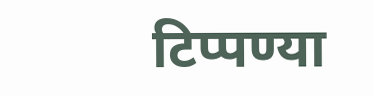टिप्पण्या